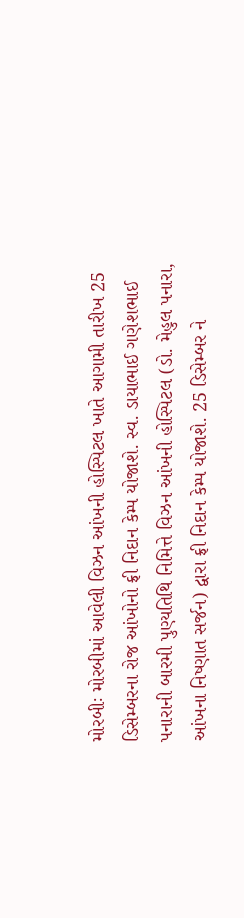મોરબીઃ મોરબીમાં આવેલી વિઝન આંખની હોસ્પિટલ ખાતે આગામી તારીખ 25 ડિસેમ્બરના રોજ આંખોનો ફ્રી નિદાન કેમ્પ યોજાશે. સ્વ. ડાયાભાઈ ગણેશભાઈ પનારાની બારમી પુણ્યતિથિ નિમિત્તે વિઝન આંખની હોસ્પિટલ (ડો. મેહુલ પનારા, આંખના નિષ્ણાત સર્જન) દ્વારા ફ્રી નિદાન કેમ્પ યોજાશે. 25 ડિસેમ્બર ને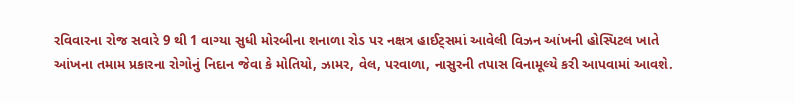રવિવારના રોજ સવારે 9 થી 1 વાગ્યા સુધી મોરબીના શનાળા રોડ પર નક્ષત્ર હાઈટ્સમાં આવેલી વિઝન આંખની હોસ્પિટલ ખાતે આંખના તમામ પ્રકારના રોગોનું નિદાન જેવા કે મોતિયો, ઝામર, વેલ, પરવાળા, નાસુરની તપાસ વિનામૂલ્યે કરી આપવામાં આવશે.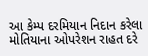આ કેમ્પ દરમિયાન નિદાન કરેલા મોતિયાના ઓપરેશન રાહત દરે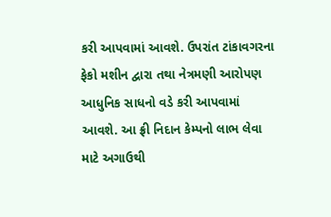કરી આપવામાં આવશે. ઉપરાંત ટાંકાવગરના ફેકો મશીન દ્વારા તથા નેત્રમણી આરોપણ આધુનિક સાધનો વડે કરી આપવામાં આવશે. આ ફ્રી નિદાન કેમ્પનો લાભ લેવા માટે અગાઉથી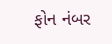ફોન નંબર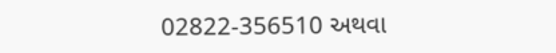02822-356510 અથવા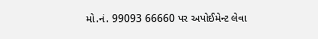મો.નં. 99093 66660 પર અપોઈમેન્ટ લેવા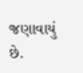જણાવાયું છે.